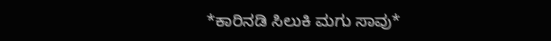*ಕಾರಿನಡಿ ಸಿಲುಕಿ ಮಗು ಸಾವು*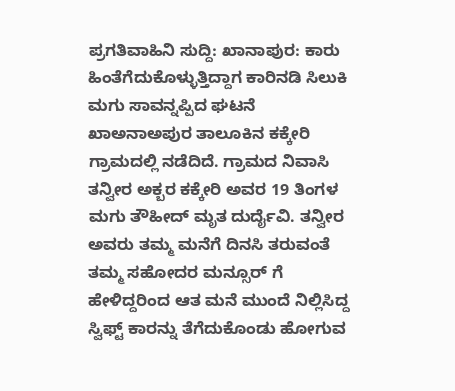ಪ್ರಗತಿವಾಹಿನಿ ಸುದ್ದಿ: ಖಾನಾಪುರ: ಕಾರು ಹಿಂತೆಗೆದುಕೊಳ್ಳುತ್ತಿದ್ದಾಗ ಕಾರಿನಡಿ ಸಿಲುಕಿ ಮಗು ಸಾವನ್ನಪ್ಪಿದ ಘಟನೆ ಖಾಅನಾಅಪುರ ತಾಲೂಕಿನ ಕಕ್ಕೇರಿ ಗ್ರಾಮದಲ್ಲಿ ನಡೆದಿದೆ. ಗ್ರಾಮದ ನಿವಾಸಿ ತನ್ವೀರ ಅಕ್ಬರ ಕಕ್ಕೇರಿ ಅವರ 19 ತಿಂಗಳ ಮಗು ತೌಹೀದ್ ಮೃತ ದುರ್ದೈವಿ. ತನ್ವೀರ ಅವರು ತಮ್ಮ ಮನೆಗೆ ದಿನಸಿ ತರುವಂತೆ ತಮ್ಮ ಸಹೋದರ ಮನ್ಸೂರ್ ಗೆ ಹೇಳಿದ್ದರಿಂದ ಆತ ಮನೆ ಮುಂದೆ‌ ನಿಲ್ಲಿಸಿದ್ದ ಸ್ವಿಫ್ಟ್ ಕಾರನ್ನು ತೆಗೆದುಕೊಂಡು ಹೋಗುವ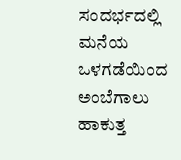ಸಂದರ್ಭದಲ್ಲಿ ಮನೆಯ ಒಳಗಡೆಯಿಂದ ಅಂಬೆಗಾಲು ಹಾಕುತ್ತ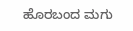ಹೊರಬಂದ ಮಗು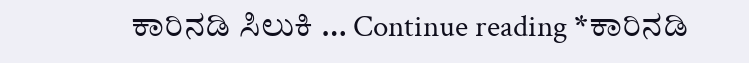ಕಾರಿನಡಿ ಸಿಲುಕಿ … Continue reading *ಕಾರಿನಡಿ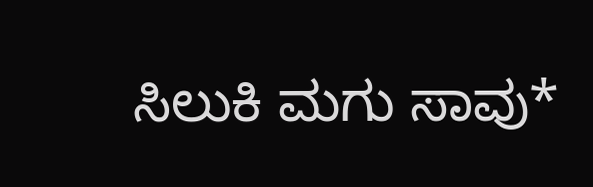ಸಿಲುಕಿ ಮಗು ಸಾವು*